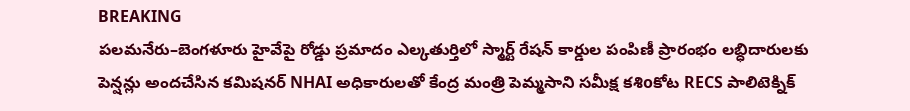BREAKING
పలమనేరు–బెంగళూరు హైవేపై రోడ్డు ప్రమాదం ఎల్కతుర్తిలో స్మార్ట్ రేషన్ కార్డుల పంపిణీ ప్రారంభం లబ్ధిదారులకు పెన్షన్లు అందచేసిన కమిషనర్ NHAI అధికారులతో కేంద్ర మంత్రి పెమ్మసాని సమీక్ష కశిoకోట RECS పాలిటెక్నిక్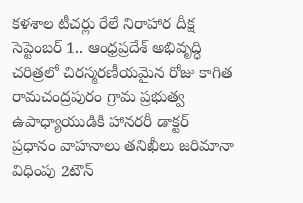కళశాల టీచర్లు రేలే నిరాహార దీక్ష సెప్టెంబర్ 1.. ఆంధ్రప్రదేశ్ అభివృద్ధి చరిత్రలో చిరస్మరణీయమైన రోజు కాగిత రామచంద్రపురం గ్రామ ప్రభుత్వ ఉపాధ్యాయుడికి హానరరీ డాక్టర్ ప్రధానం వాహనాలు తనిఖీలు జరిమానా విధింపు 2టౌన్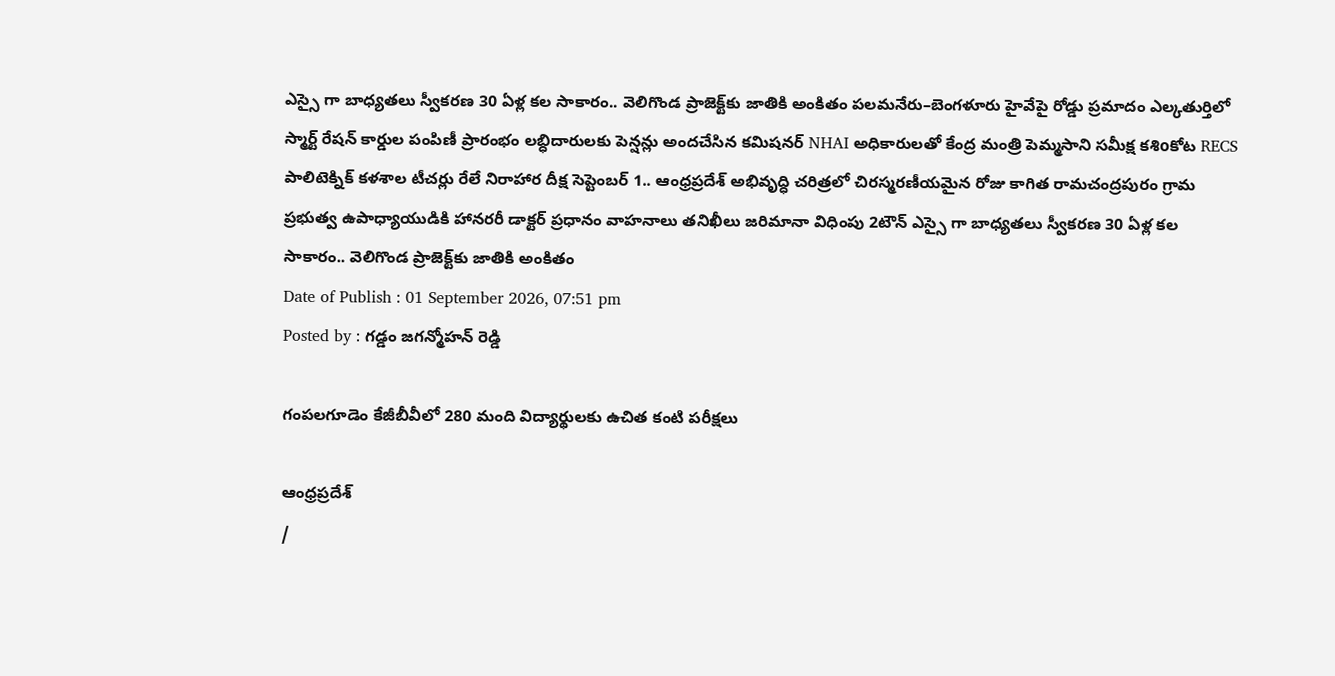ఎస్సై గా బాధ్యతలు స్వీకరణ 30 ఏళ్ల కల సాకారం.. వెలిగొండ ప్రాజెక్ట్‌కు జాతికి అంకితం పలమనేరు–బెంగళూరు హైవేపై రోడ్డు ప్రమాదం ఎల్కతుర్తిలో స్మార్ట్ రేషన్ కార్డుల పంపిణీ ప్రారంభం లబ్ధిదారులకు పెన్షన్లు అందచేసిన కమిషనర్ NHAI అధికారులతో కేంద్ర మంత్రి పెమ్మసాని సమీక్ష కశిoకోట RECS పాలిటెక్నిక్ కళశాల టీచర్లు రేలే నిరాహార దీక్ష సెప్టెంబర్ 1.. ఆంధ్రప్రదేశ్ అభివృద్ధి చరిత్రలో చిరస్మరణీయమైన రోజు కాగిత రామచంద్రపురం గ్రామ ప్రభుత్వ ఉపాధ్యాయుడికి హానరరీ డాక్టర్ ప్రధానం వాహనాలు తనిఖీలు జరిమానా విధింపు 2టౌన్ ఎస్సై గా బాధ్యతలు స్వీకరణ 30 ఏళ్ల కల సాకారం.. వెలిగొండ ప్రాజెక్ట్‌కు జాతికి అంకితం
Date of Publish : 01 September 2026, 07:51 pm
Posted by : గడ్డం జగన్మోహన్ రెడ్డి

గంపలగూడెం కేజీబీవీలో 280 మంది విద్యార్థులకు ఉచిత కంటి పరీక్షలు

ఆంధ్రప్రదేశ్
/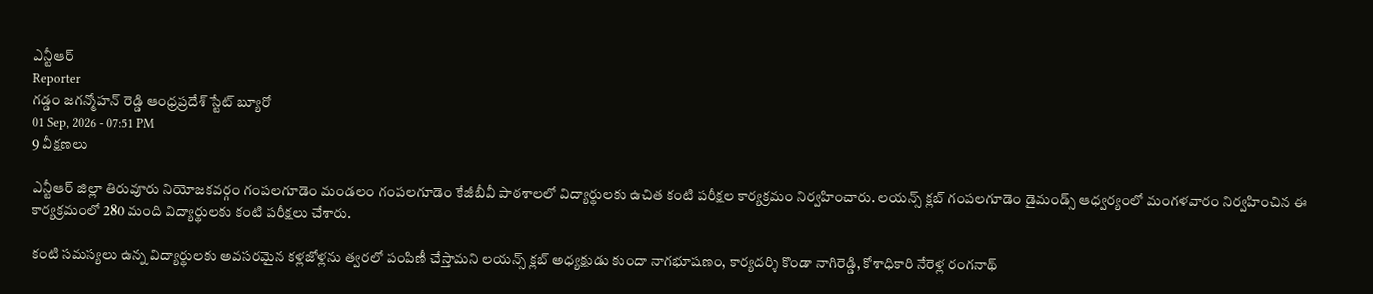ఎన్టీఆర్
Reporter
గడ్డం జగన్మోహన్ రెడ్డి ఆంధ్రప్రదేశ్ స్టేట్ బ్యూరో
01 Sep, 2026 - 07:51 PM
9 వీక్షణలు

ఎన్టీఆర్ జిల్లా తిరువూరు నియోజకవర్గం గంపలగూడెం మండలం గంపలగూడెం కేజీబీవీ పాఠశాలలో విద్యార్థులకు ఉచిత కంటి పరీక్షల కార్యక్రమం నిర్వహించారు. లయన్స్ క్లబ్ గంపలగూడెం డైమండ్స్ ఆధ్వర్యంలో మంగళవారం నిర్వహించిన ఈ కార్యక్రమంలో 280 మంది విద్యార్థులకు కంటి పరీక్షలు చేశారు.

కంటి సమస్యలు ఉన్న విద్యార్థులకు అవసరమైన కళ్లజోళ్లను త్వరలో పంపిణీ చేస్తామని లయన్స్ క్లబ్ అధ్యక్షుడు కుందా నాగభూషణం, కార్యదర్శి కొండా నాగిరెడ్డి, కోశాధికారి నేరెళ్ల రంగనాథ్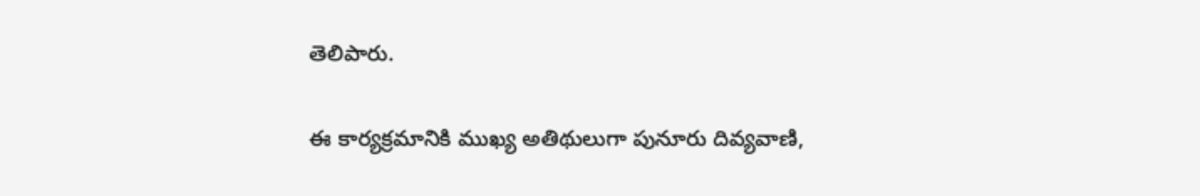తెలిపారు.

ఈ కార్యక్రమానికి ముఖ్య అతిథులుగా పునూరు దివ్యవాణి,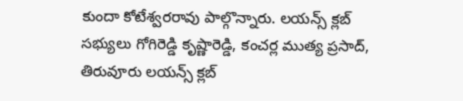కుందా కోటేశ్వరరావు పాల్గొన్నారు. లయన్స్ క్లబ్ సభ్యులు గోగిరెడ్డి కృష్ణారెడ్డి, కంచర్ల ముత్య ప్రసాద్, తిరువూరు లయన్స్ క్లబ్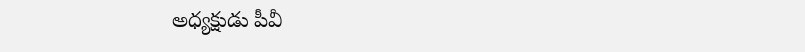అధ్యక్షుడు పీవీ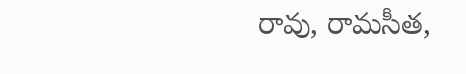రావు, రామసీత,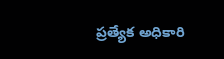ప్రత్యేక అధికారి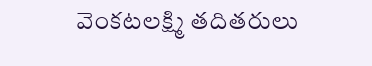వెంకటలక్ష్మి తదితరులు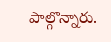పాల్గొన్నారు.